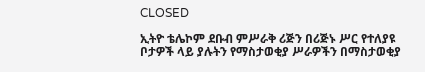CLOSED

ኢትዮ ቴሌኮም ደቡብ ምሥራቅ ሪጅን በሪጅኑ ሥር የተለያዩ ቦታዎች ላይ ያሉትን የማስታወቂያ ሥራዎችን በማስታወቂያ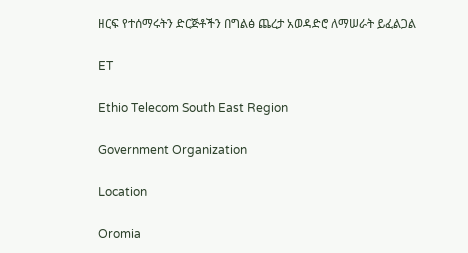ዘርፍ የተሰማሩትን ድርጅቶችን በግልፅ ጨረታ አወዳድሮ ለማሠራት ይፈልጋል

ET

Ethio Telecom South East Region

Government Organization

Location

Oromia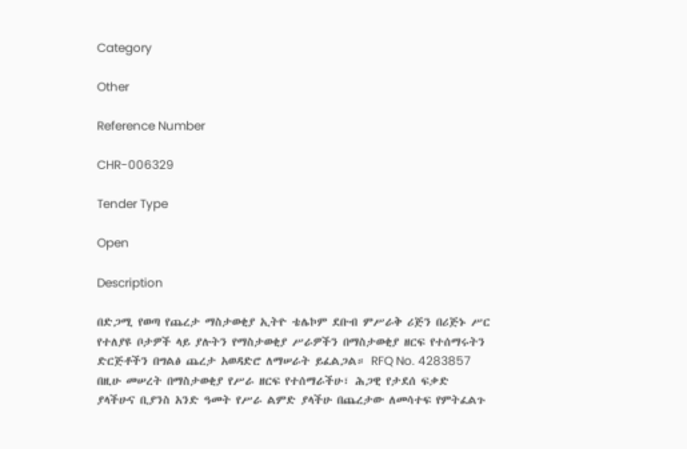Category

Other

Reference Number

CHR-006329

Tender Type

Open

Description

በድጋሚ የወጣ የጨረታ ማስታወቂያ ኢትዮ ቴሌኮም ደቡብ ምሥራቅ ሪጅን በሪጅኑ ሥር የተለያዩ ቦታዎች ላይ ያሉትን የማስታወቂያ ሥራዎችን በማስታወቂያ ዘርፍ የተሰማሩትን ድርጅቶችን በግልፅ ጨረታ አወዳድሮ ለማሠራት ይፈልጋል። RFQ No. 4283857 በዚሁ መሠረት በማስታወቂያ የሥራ ዘርፍ የተሰማራችሁ፣ ሕጋዊ የታደሰ ፍቃድ ያላችሁና ቢያንስ አንድ ዓመት የሥራ ልምድ ያላችሁ በጨረታው ለመሳተፍ የምትፈልጉ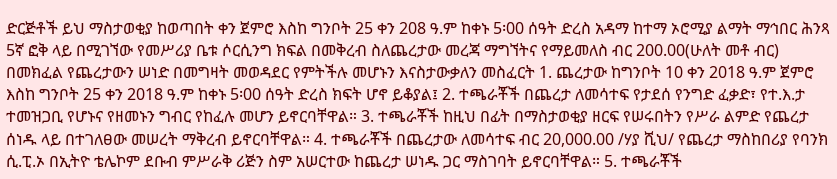ድርጅቶች ይህ ማስታወቂያ ከወጣበት ቀን ጀምሮ እስከ ግንቦት 25 ቀን 208 ዓ.ም ከቀኑ 5፡00 ሰዓት ድረስ አዳማ ከተማ ኦሮሚያ ልማት ማኅበር ሕንጻ 5ኛ ፎቅ ላይ በሚገኘው የመሥሪያ ቤቱ ሶርሲንግ ክፍል በመቅረብ ስለጨረታው መረጃ ማግኘትና የማይመለስ ብር 200.00(ሁለት መቶ ብር) በመክፈል የጨረታውን ሠነድ በመግዛት መወዳደር የምትችሉ መሆኑን እናስታውቃለን መስፈርት 1. ጨረታው ከግንቦት 10 ቀን 2018 ዓ.ም ጀምሮ እስከ ግንቦት 25 ቀን 2018 ዓ.ም ከቀኑ 5፡00 ሰዓት ድረስ ክፍት ሆኖ ይቆያል፤ 2. ተጫራቾች በጨረታ ለመሳተፍ የታደሰ የንግድ ፈቃድ፣ የተ.እ.ታ ተመዝጋቢ የሆኑና የዘመኑን ግብር የከፈሉ መሆን ይኖርባቸዋል። 3. ተጫራቾች ከዚህ በፊት በማስታወቂያ ዘርፍ የሠሩበትን የሥራ ልምድ የጨረታ ሰነዱ ላይ በተገለፀው መሠረት ማቅረብ ይኖርባቸዋል። 4. ተጫራቾች በጨረታው ለመሳተፍ ብር 20,000.00 /ሃያ ሺህ/ የጨረታ ማስከበሪያ የባንክ ሲ.ፒ.ኦ በኢትዮ ቴሌኮም ደቡብ ምሥራቅ ሪጅን ስም አሠርተው ከጨረታ ሠነዱ ጋር ማስገባት ይኖርባቸዋል። 5. ተጫራቾች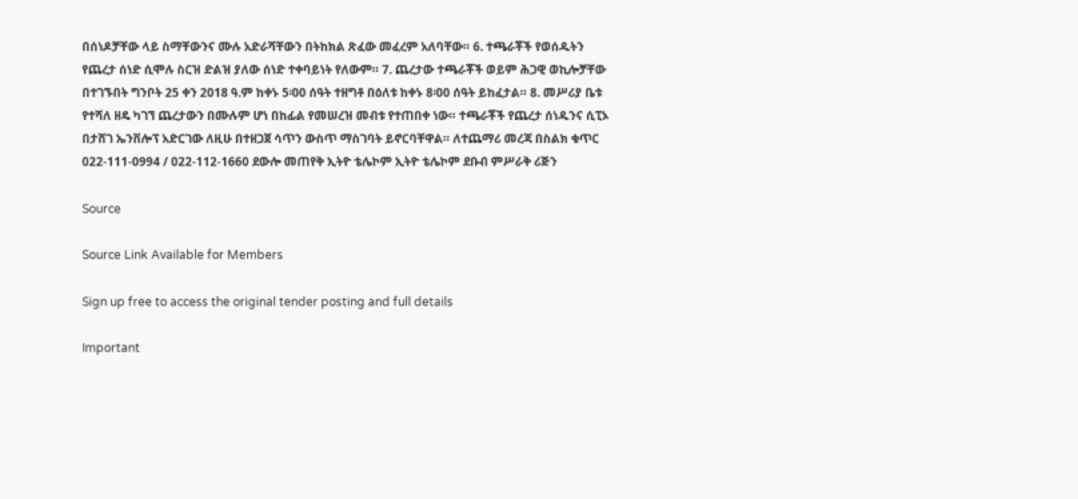በሰነዶቻቸው ላይ ስማቸውንና ሙሉ አድራሻቸውን በትከክል ጽፈው መፈረም አለባቸው። 6. ተጫራቾች የወሰዱትን የጨረታ ሰነድ ሲሞሉ ስርዝ ድልዝ ያለው ሰነድ ተቀባይነት የለውም። 7. ጨረታው ተጫራቾች ወይም ሕጋዊ ወኪሎቻቸው በተገኙበት ግንቦት 25 ቀን 2018 ዓ.ም ከቀኑ 5፡00 ሰዓት ተዘግቶ በዕለቱ ከቀኑ 8፡00 ሰዓት ይከፈታል። 8. መሥሪያ ቤቱ የተሻለ ዘዴ ካገኘ ጨረታውን በሙሉም ሆነ በከፊል የመሠረዝ መብቱ የተጠበቀ ነው። ተጫራቾች የጨረታ ሰነዱንና ሲፒኦ በታሸገ ኤንቨሎፕ አድርገው ለዚሁ በተዘጋጀ ሳጥን ውስጥ ማስገባት ይኖርባቸዋል። ለተጨማሪ መረጃ በስልክ ቁጥር 022-111-0994 / 022-112-1660 ደውሎ መጠየቅ ኢትዮ ቴሌኮም ኢትዮ ቴሌኮም ደቡብ ምሥራቅ ሪጅን

Source

Source Link Available for Members

Sign up free to access the original tender posting and full details

Important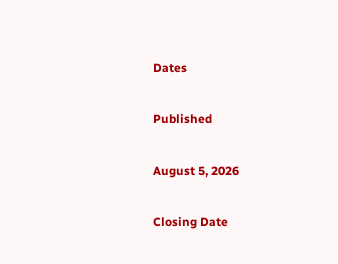Dates

Published

August 5, 2026

Closing Date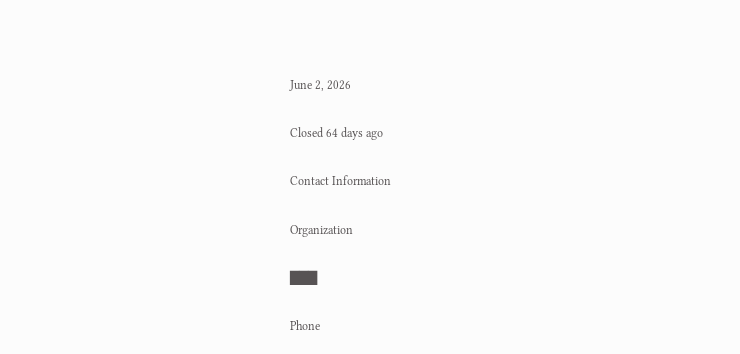June 2, 2026

Closed 64 days ago

Contact Information

Organization

███

Phone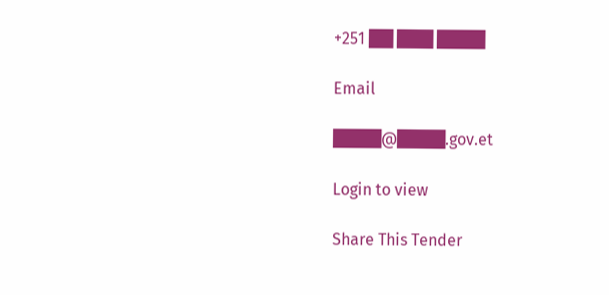+251 ██ ███ ████

Email

████@████.gov.et

Login to view

Share This Tender